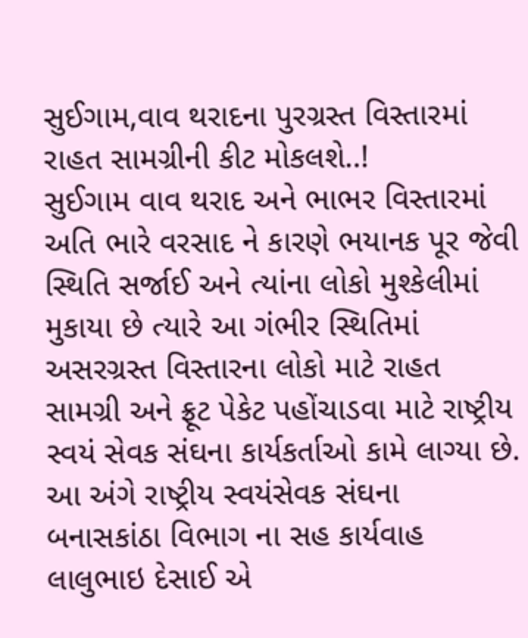સુઈગામ,વાવ થરાદના પુરગ્રસ્ત વિસ્તારમાં રાહત સામગ્રીની કીટ મોકલશે..!
સુઈગામ વાવ થરાદ અને ભાભર વિસ્તારમાં અતિ ભારે વરસાદ ને કારણે ભયાનક પૂર જેવી સ્થિતિ સર્જાઈ અને ત્યાંના લોકો મુશ્કેલીમાં મુકાયા છે ત્યારે આ ગંભીર સ્થિતિમાં અસરગ્રસ્ત વિસ્તારના લોકો માટે રાહત સામગ્રી અને ફ્રૂટ પેકેટ પહોંચાડવા માટે રાષ્ટ્રીય સ્વયં સેવક સંઘના કાર્યકર્તાઓ કામે લાગ્યા છે. આ અંગે રાષ્ટ્રીય સ્વયંસેવક સંઘના બનાસકાંઠા વિભાગ ના સહ કાર્યવાહ લાલુભાઇ દેસાઈ એ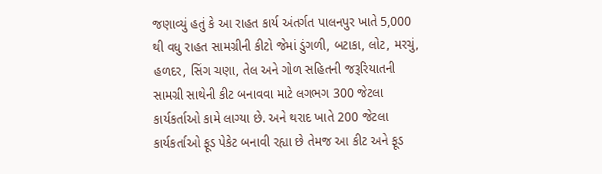જણાવ્યું હતું કે આ રાહત કાર્ય અંતર્ગત પાલનપુર ખાતે 5,000 થી વધુ રાહત સામગ્રીની કીટો જેમાં ડુંગળી, બટાકા, લોટ, મરચું, હળદર, સિંગ ચણા, તેલ અને ગોળ સહિતની જરૂરિયાતની સામગ્રી સાથેની કીટ બનાવવા માટે લગભગ 300 જેટલા કાર્યકર્તાઓ કામે લાગ્યા છે. અને થરાદ ખાતે 200 જેટલા કાર્યકર્તાઓ ફૂડ પેકેટ બનાવી રહ્યા છે તેમજ આ કીટ અને ફૂડ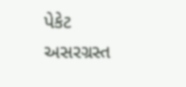પેકેટ અસરગ્રસ્ત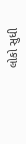લોકો સુધી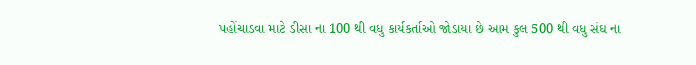પહોંચાડવા માટે ડીસા ના 100 થી વધુ કાર્યકર્તાઓ જોડાયા છે આમ કુલ 500 થી વધુ સંઘ ના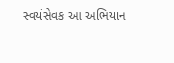સ્વયંસેવક આ અભિયાન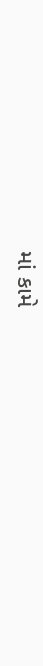માં કામે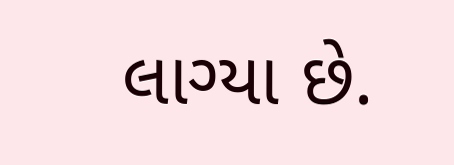લાગ્યા છે.